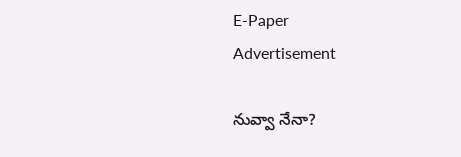E-Paper
Advertisement

నువ్వా నేనా?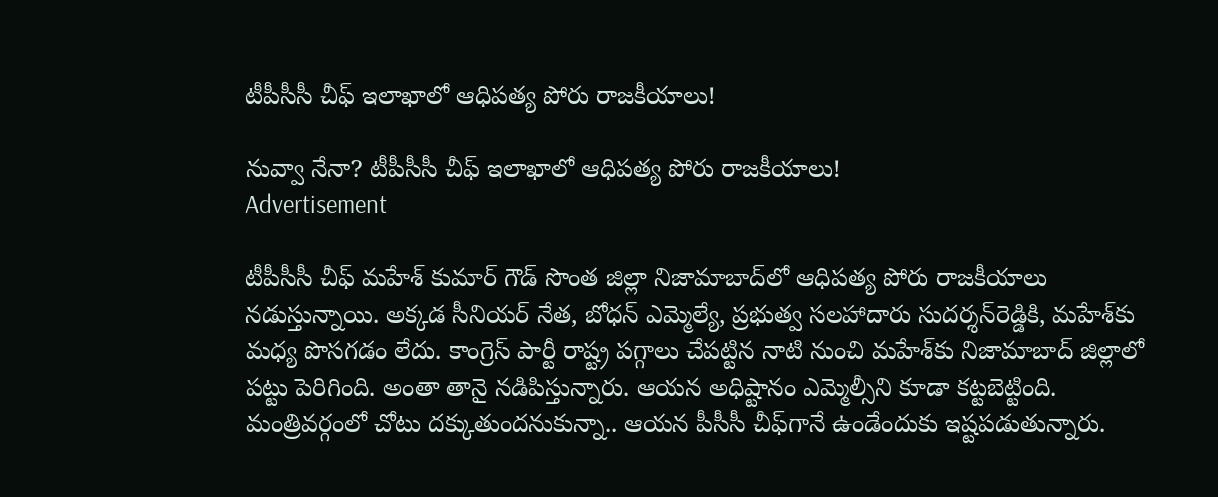టీపీసీసీ చీఫ్ ఇలాఖాలో ఆధిప‌త్య పోరు రాజ‌కీయాలు!

నువ్వా నేనా? టీపీసీసీ చీఫ్ ఇలాఖాలో ఆధిప‌త్య పోరు రాజ‌కీయాలు!
Advertisement

టీపీసీసీ చీఫ్ మ‌హేశ్ కుమార్ గౌడ్ సొంత జిల్లా నిజామాబాద్‌లో ఆధిప‌త్య పోరు రాజ‌కీయాలు న‌డుస్తున్నాయి. అక్కడ సీనియర్ నేత‌, బోధ‌న్ ఎమ్మెల్యే, ప్ర‌భుత్వ స‌ల‌హాదారు సుదర్శ‌న్‌రెడ్డికి, మ‌హేశ్‌కు మ‌ధ్య పొస‌గ‌డం లేదు. కాంగ్రెస్ పార్టీ రాష్ట్ర ప‌గ్గాలు చేప‌ట్టిన నాటి నుంచి మ‌హేశ్‌కు నిజామాబాద్ జిల్లాలో ప‌ట్టు పెరిగింది. అంతా తానై న‌డిపిస్తున్నారు. ఆయ‌న అధిష్టానం ఎమ్మెల్సీని కూడా క‌ట్ట‌బెట్టింది. మంత్రివ‌ర్గంలో చోటు ద‌క్కుతుంద‌నుకున్నా.. ఆయ‌న పీసీసీ చీఫ్‌గానే ఉండేందుకు ఇష్ట‌ప‌డుతున్నారు.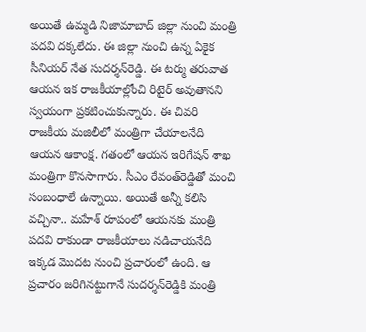అయితే ఉమ్మ‌డి నిజామాబాద్ జిల్లా నుంచి మంత్రి ప‌ద‌వి ద‌క్క‌లేదు. ఈ జిల్లా నుంచి ఉన్న ఏకైక సీనియ‌ర్ నేత సుద‌ర్శ‌న్‌రెడ్డి. ఈ ట‌ర్ము త‌రువాత ఆయ‌న ఇక రాజ‌కీయాల్లోంచి రిటైర్ అవుతాన‌ని స్వ‌యంగా ప్ర‌క‌టించుకున్నారు. ఈ చివ‌రి రాజ‌కీయ మ‌జిలీలో మంత్రిగా చేయాల‌నేది ఆయ‌న ఆకాంక్ష‌. గ‌తంలో ఆయ‌న ఇరిగేష‌న్ శాఖ మంత్రిగా కొన‌సాగారు. సీఎం రేవంత్‌రెడ్డితో మంచి సంబంధాలే ఉన్నాయి. అయితే అన్నీ క‌లిసి వ‌చ్చినా.. మ‌హేశ్ రూపంలో ఆయ‌న‌కు మంత్రి ప‌ద‌వి రాకుండా రాజ‌కీయాలు న‌డిచాయ‌నేది ఇక్క‌డ మొద‌ట నుంచి ప్ర‌చారంలో ఉంది. ఆ ప్ర‌చారం జ‌రిగిన‌ట్టుగానే సుద‌ర్శ‌న్‌రెడ్డికి మంత్రి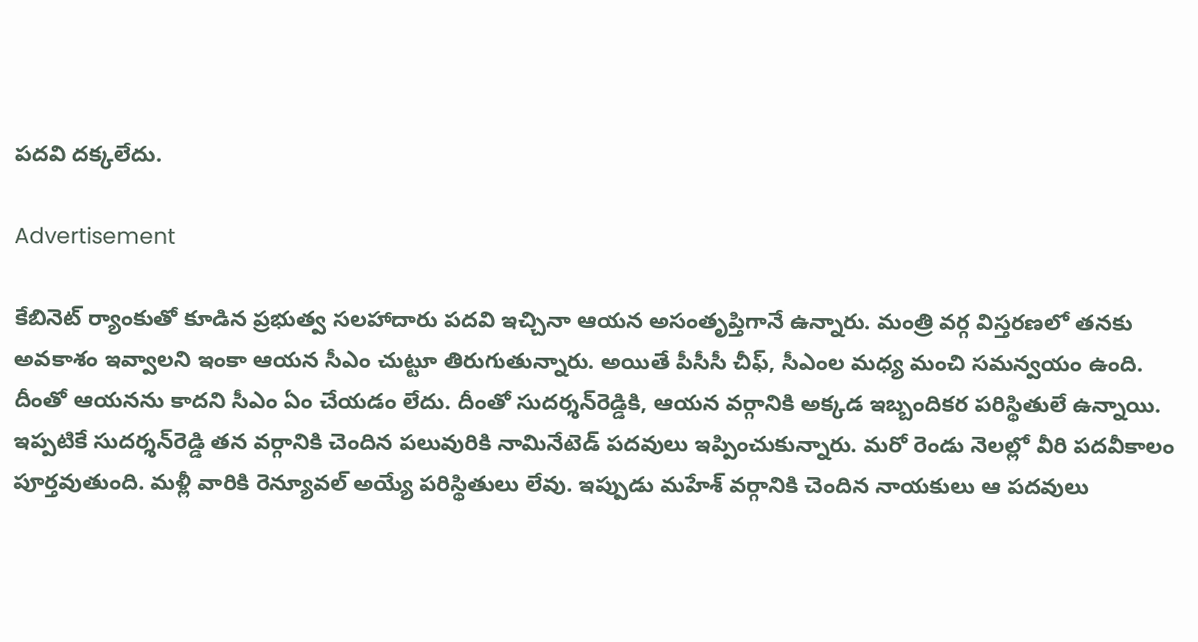పద‌వి ద‌క్క‌లేదు.

Advertisement

కేబినెట్ ర్యాంకుతో కూడిన ప్రభుత్వ స‌ల‌హాదారు ప‌ద‌వి ఇచ్చినా ఆయ‌న అసంతృప్తిగానే ఉన్నారు. మంత్రి వ‌ర్గ విస్త‌ర‌ణ‌లో త‌న‌కు అవ‌కాశం ఇవ్వాల‌ని ఇంకా ఆయ‌న సీఎం చుట్టూ తిరుగుతున్నారు. అయితే పీసీసీ చీఫ్‌, సీఎంల మ‌ధ్య మంచి స‌మ‌న్వ‌యం ఉంది. దీంతో ఆయ‌న‌ను కాద‌ని సీఎం ఏం చేయ‌డం లేదు. దీంతో సుద‌ర్శ‌న్‌రెడ్డికి, ఆయ‌న వ‌ర్గానికి అక్క‌డ ఇబ్బందిక‌ర ప‌రిస్థితులే ఉన్నాయి. ఇప్ప‌టికే సుద‌ర్శ‌న్‌రెడ్డి త‌న వర్గానికి చెందిన ప‌లువురికి నామినేటెడ్ ప‌ద‌వులు ఇప్పించుకున్నారు. మ‌రో రెండు నెల‌ల్లో వీరి ప‌ద‌వీకాలం పూర్త‌వుతుంది. మ‌ళ్లీ వారికి రెన్యూవ‌ల్ అయ్యే ప‌రిస్థితులు లేవు. ఇప్పుడు మ‌హేశ్ వ‌ర్గానికి చెందిన నాయ‌కులు ఆ ప‌ద‌వులు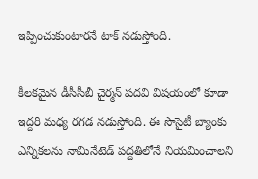ఇప్పించుకుంటార‌నే టాక్ న‌డుస్తోంది.

కీల‌క‌మైన డీసీసీబీ చైర్మ‌న్ ప‌ద‌వి విష‌యంలో కూడా ఇద్ద‌రి మ‌ధ్య ర‌గ‌డ న‌డుస్తోంది. ఈ సొసైటీ బ్యాంకు ఎన్నిక‌ల‌ను నామినేటెడ్ ప‌ద్ద‌తిలోనే నియ‌మించాల‌ని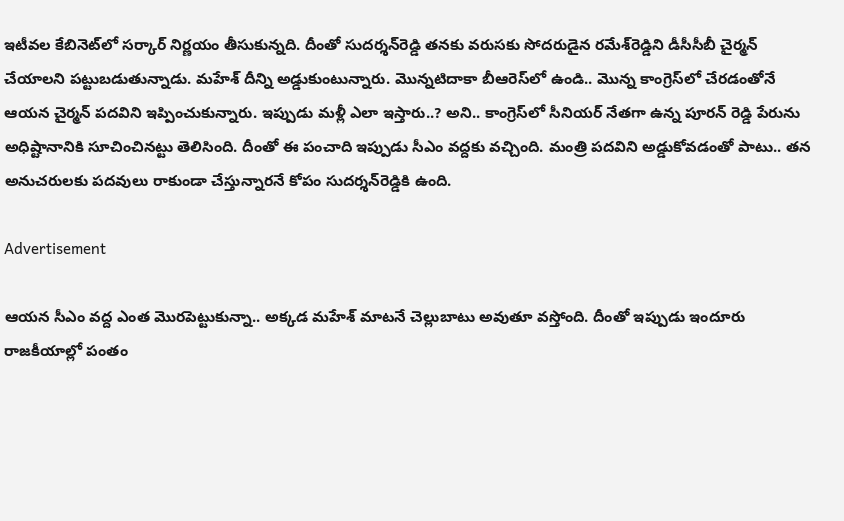ఇటీవ‌ల కేబినెట్‌లో స‌ర్కార్ నిర్ణ‌యం తీసుకున్న‌ది. దీంతో సుద‌ర్శ‌న్‌రెడ్డి త‌నకు వ‌రుస‌కు సోద‌రుడైన ర‌మేశ్‌రెడ్డిని డీసీసీబీ చైర్మ‌న్ చేయాల‌ని ప‌ట్టుబ‌డుతున్నాడు. మ‌హేశ్ దీన్ని అడ్డుకుంటున్నారు. మొన్న‌టిదాకా బీఆరెస్‌లో ఉండి.. మొన్న కాంగ్రెస్‌లో చేర‌డంతోనే ఆయ‌న చైర్మ‌న్ ప‌ద‌విని ఇప్పించుకున్నారు. ఇప్పుడు మ‌ళ్లీ ఎలా ఇస్తారు..? అని.. కాంగ్రెస్‌లో సీనియ‌ర్ నేత‌గా ఉన్న పూర‌న్ రెడ్డి పేరును అధిష్టానానికి సూచించిన‌ట్టు తెలిసింది. దీంతో ఈ పంచాది ఇప్పుడు సీఎం వ‌ద్ద‌కు వ‌చ్చింది. మంత్రి ప‌ద‌విని అడ్డుకోవ‌డంతో పాటు.. త‌న అనుచ‌రుల‌కు ప‌ద‌వులు రాకుండా చేస్తున్నార‌నే కోపం సుద‌ర్శ‌న్‌రెడ్డికి ఉంది.

Advertisement

ఆయ‌న సీఎం వ‌ద్ద ఎంత మొర‌పెట్టుకున్నా.. అక్క‌డ మ‌హేశ్ మాట‌నే చెల్లుబాటు అవుతూ వ‌స్తోంది. దీంతో ఇప్పుడు ఇందూరు రాజ‌కీయాల్లో పంతం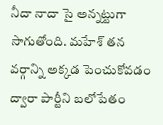నీదా నాదా సై అన్న‌ట్టుగా సాగుతోంది. మ‌హేశ్ త‌న వ‌ర్గాన్ని అక్క‌డ పెంచుకోవ‌డం ద్వారా పార్టీని బ‌లోపేతం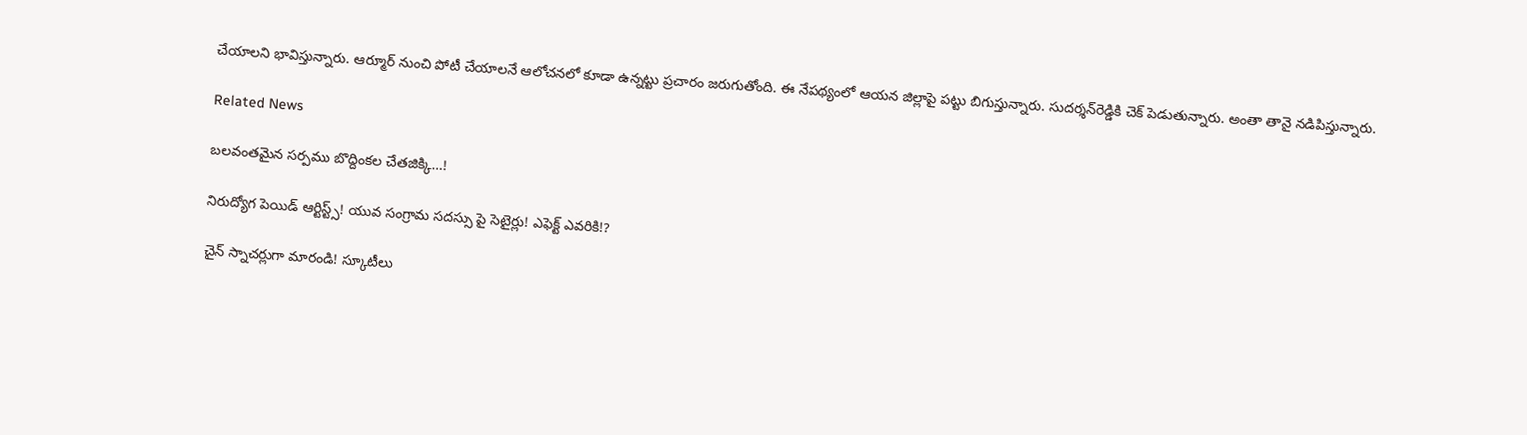చేయాల‌ని భావిస్తున్నారు. ఆర్మూర్ నుంచి పోటీ చేయాల‌నే ఆలోచ‌న‌లో కూడా ఉన్న‌ట్టు ప్ర‌చారం జ‌రుగుతోంది. ఈ నేప‌థ్యంలో ఆయ‌న జిల్లాపై ప‌ట్టు బిగుస్తున్నారు. సుద‌ర్శ‌న్‌రెడ్డికి చెక్ పెడుతున్నారు. అంతా తానై న‌డిపిస్తున్నారు.

Related News

బ‌ల‌వంత‌మైన స‌ర్ప‌ము బొద్దింకల చేత‌జిక్కి…!

నిరుద్యోగ పెయిడ్ ఆర్టిస్ట్స్! యువ సంగ్రామ సదస్సు పై సెటైర్లు! ఎఫెక్ట్ ఎవరికి!?

చైన్ స్నాచర్లుగా మారండి! స్కూటీలు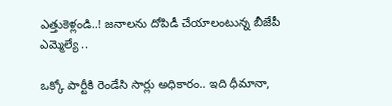ఎత్తుకెళ్లండి..! జ‌నాల‌ను దోపిడీ చేయాలంటున్న బీజేపీ ఎమ్మెల్యే ..

ఒక్కో పార్టీకి రెండేసి సార్లు అధికారం.. ఇది ధీమానా,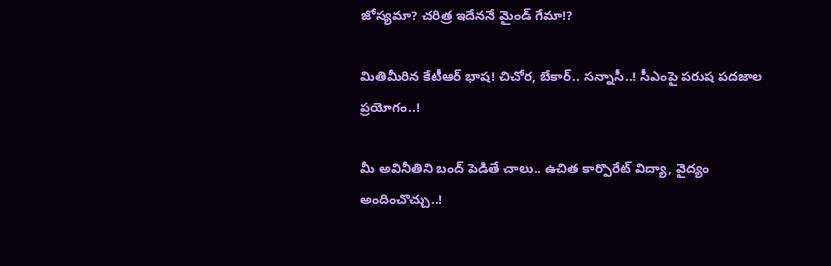జోస్యమా? చరిత్ర ఇదేననే మైండ్ గేమా!?

మితిమీరిన కేటీఆర్ భాష‌! చిచోర‌, బేకార్‌.. స‌న్నాసీ..! సీఎంపై ప‌రుష‌ ప‌ద‌జాల ప్ర‌యోగం..!

మీ అవినీతిని బంద్ పెడితే చాలు.. ఉచిత కార్పొరేట్ విద్యా, వైద్యం అందించొచ్చు..!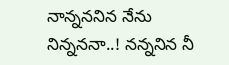నాన్న‌న‌నిన నేను నిన్న‌న‌నా..! న‌న్న‌నిన‌ నీ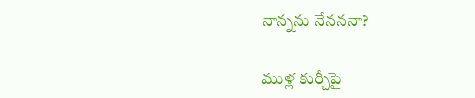నాన్న‌ను నేన‌న‌నా?

ముళ్ల కుర్చీపై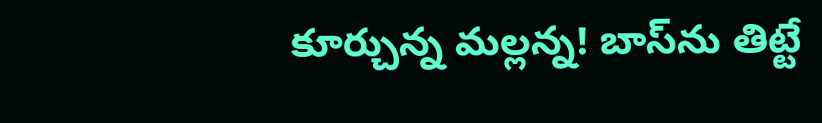కూర్చున్న మ‌ల్ల‌న్న‌! బాస్‌ను తిట్టే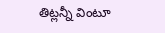తిట్ల‌న్నీ వింటూ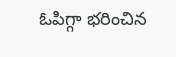ఓపిగ్గా భ‌రించిన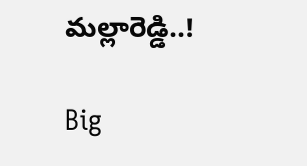మ‌ల్లారెడ్డి..!

Big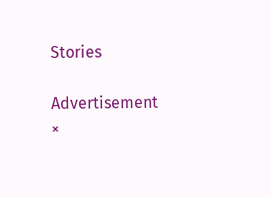Stories

Advertisement
×